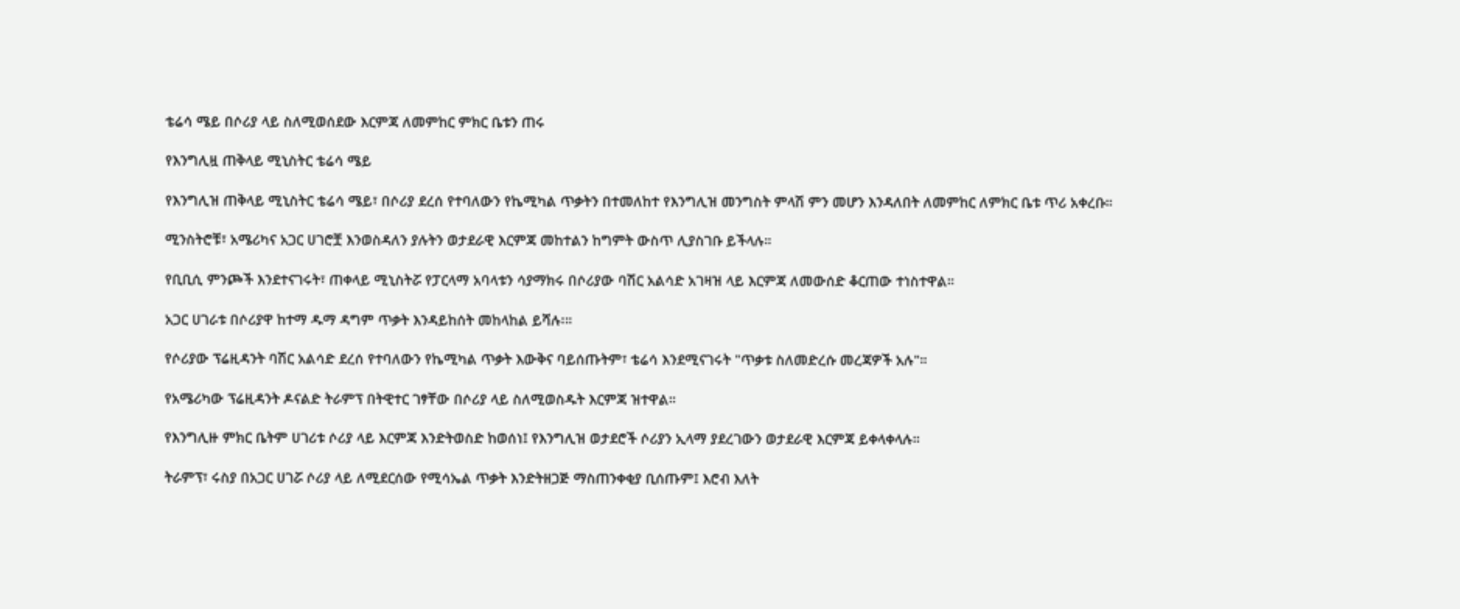ቴሬሳ ሜይ በሶሪያ ላይ ስለሚወሰደው እርምጃ ለመምከር ምክር ቤቱን ጠሩ

የእንግሊዟ ጠቅላይ ሚኒስትር ቴሬሳ ሜይ

የእንግሊዝ ጠቅላይ ሚኒስትር ቴሬሳ ሜይ፣ በሶሪያ ደረሰ የተባለውን የኬሚካል ጥቃትን በተመለከተ የእንግሊዝ መንግስት ምላሽ ምን መሆን እንዳለበት ለመምከር ለምክር ቤቱ ጥሪ አቀረቡ።

ሚንስትሮቹ፣ አሜሪካና አጋር ሀገሮቿ እንወስዳለን ያሉትን ወታደራዊ እርምጃ መከተልን ከግምት ውስጥ ሊያስገቡ ይችላሉ።

የቢቢሲ ምንጮች እንደተናገሩት፣ ጠቀላይ ሚኒስትሯ የፓርላማ አባላቱን ሳያማክሩ በሶሪያው ባሽር አልሳድ አገዛዝ ላይ እርምጃ ለመውሰድ ቆርጠው ተነስተዋል።

አጋር ሀገራቱ በሶሪያዋ ከተማ ዱማ ዳግም ጥቃት እንዳይከሰት መከላከል ይሻሉ፡።

የሶሪያው ፕሬዚዳንት ባሽር አልሳድ ደረሰ የተባለውን የኬሚካል ጥቃት እውቅና ባይሰጡትም፣ ቴሬሳ እንደሚናገሩት "ጥቃቱ ስለመድረሱ መረጃዎች አሉ"።

የአሜሪካው ፕሬዚዳንት ዶናልድ ትራምፕ በትዊተር ገፃቸው በሶሪያ ላይ ስለሚወስዱት እርምጃ ዝተዋል።

የእንግሊዙ ምክር ቤትም ሀገሪቱ ሶሪያ ላይ እርምጃ እንድትወስድ ከወሰነ፤ የእንግሊዝ ወታደሮች ሶሪያን ኢላማ ያደረገውን ወታደራዊ እርምጃ ይቀላቀላሉ።

ትራምፕ፣ ሩስያ በአጋር ሀገሯ ሶሪያ ላይ ለሚደርሰው የሚሳኤል ጥቃት እንድትዘጋጅ ማስጠንቀቂያ ቢሰጡም፤ እሮብ እለት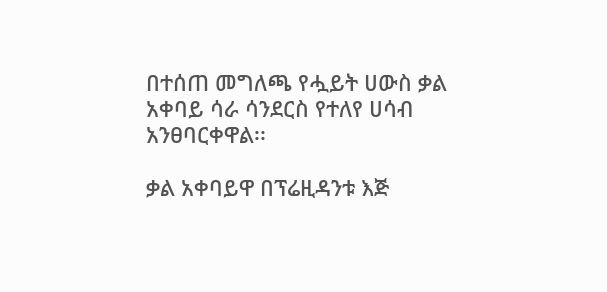በተሰጠ መግለጫ የሗይት ሀውስ ቃል አቀባይ ሳራ ሳንደርስ የተለየ ሀሳብ አንፀባርቀዋል፡፡

ቃል አቀባይዋ በፕሬዚዳንቱ እጅ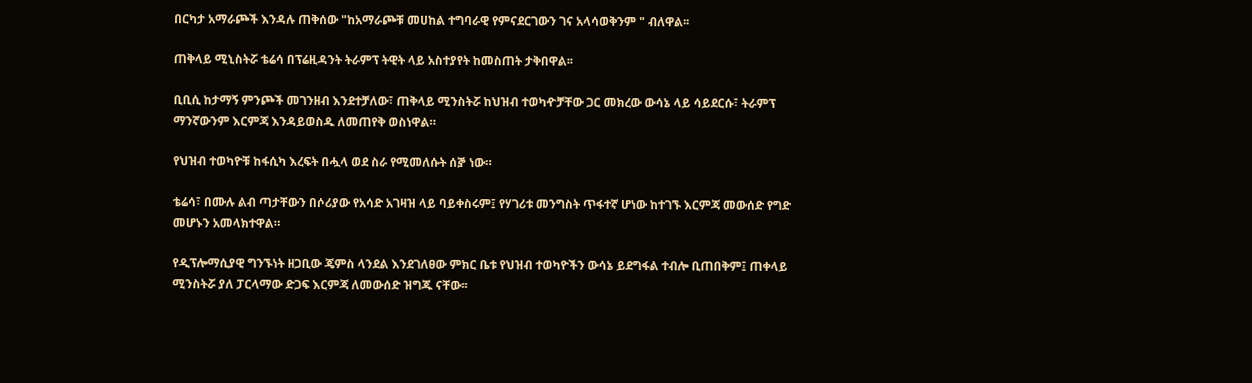በርካታ አማራጮች እንዳሉ ጠቅሰው "ከአማራጮቹ መሀከል ተግባራዊ የምናደርገውን ገና አላሳወቅንም " ብለዋል፡፡

ጠቅላይ ሚኒስትሯ ቴሬሳ በፕሬዚዳንት ትራምፕ ትዊት ላይ አስተያየት ከመስጠት ታቅበዋል፡፡

ቢቢሲ ከታማኝ ምንጮች መገንዘብ እንደተቻለው፣ ጠቅላይ ሚንስትሯ ከህዝብ ተወካዯቻቸው ጋር መክረው ውሳኔ ላይ ሳይደርሱ፣ ትራምፕ ማንኛውንም እርምጃ እንዳይወስዱ ለመጠየቅ ወስነዋል።

የህዝብ ተወካዮቹ ከፋሲካ እረፍት በሗላ ወደ ስራ የሚመለሱት ሰⶉ ነው።

ቴሬሳ፣ በሙሉ ልብ ጣታቸውን በሶሪያው የአሳድ አገዛዝ ላይ ባይቀስሩም፤ የሃገሪቱ መንግስት ጥፋተኛ ሆነው ከተገኙ እርምጃ መውሰድ የግድ መሆኑን አመላክተዋል።

የዲፕሎማሲያዊ ግንኙነት ዘጋቢው ጄምስ ላንደል እንደገለፀው ምክር ቤቱ የህዝብ ተወካዮችን ውሳኔ ይደግፋል ተብሎ ቢጠበቅም፤ ጠቀላይ ሚንስትሯ ያለ ፓርላማው ድጋፍ እርምጃ ለመውሰድ ዝግጁ ናቸው፡፡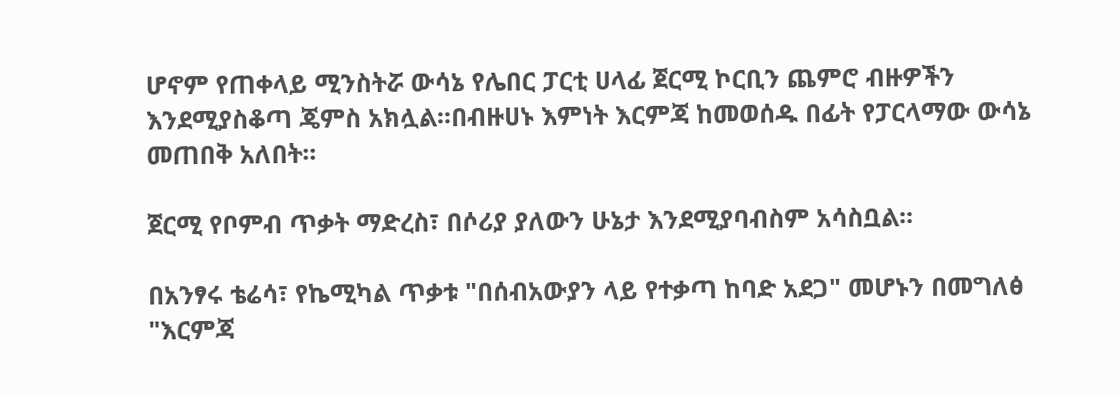ሆኖም የጠቀላይ ሚንስትሯ ውሳኔ የሌበር ፓርቲ ሀላፊ ጀርሚ ኮርቢን ጨምሮ ብዙዎችን እንደሚያስቆጣ ጄምስ አክሏል፡፡በብዙሀኑ እምነት እርምጃ ከመወሰዱ በፊት የፓርላማው ውሳኔ መጠበቅ አለበት፡፡

ጀርሚ የቦምብ ጥቃት ማድረስ፣ በሶሪያ ያለውን ሁኔታ እንደሚያባብስም አሳስቧል፡፡

በአንፃሩ ቴሬሳ፣ የኬሚካል ጥቃቱ "በሰብአውያን ላይ የተቃጣ ከባድ አደጋ" መሆኑን በመግለፅ "እርምጃ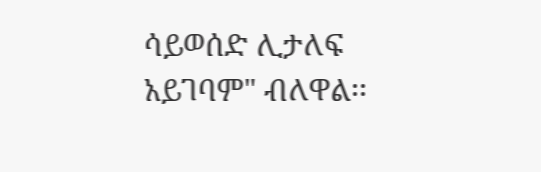ሳይወሰድ ሊታለፍ አይገባም" ብለዋል፡፡